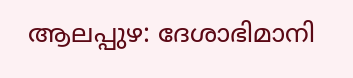ആലപ്പുഴ: ദേശാഭിമാനി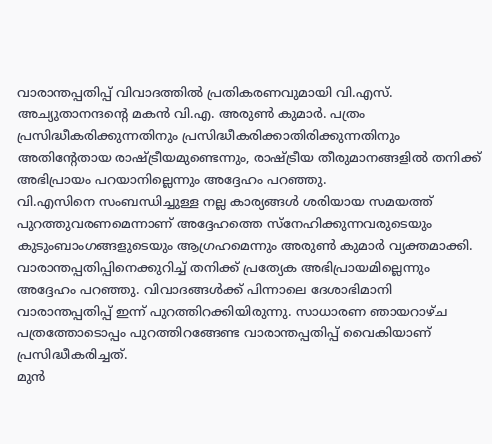വാരാന്തപ്പതിപ്പ് വിവാദത്തിൽ പ്രതികരണവുമായി വി.എസ്. അച്യുതാനന്ദന്റെ മകൻ വി.എ. അരുൺ കുമാർ. പത്രം പ്രസിദ്ധീകരിക്കുന്നതിനും പ്രസിദ്ധീകരിക്കാതിരിക്കുന്നതിനും അതിന്റേതായ രാഷ്ട്രീയമുണ്ടെന്നും, രാഷ്ട്രീയ തീരുമാനങ്ങളിൽ തനിക്ക് അഭിപ്രായം പറയാനില്ലെന്നും അദ്ദേഹം പറഞ്ഞു.
വി.എസിനെ സംബന്ധിച്ചുള്ള നല്ല കാര്യങ്ങൾ ശരിയായ സമയത്ത് പുറത്തുവരണമെന്നാണ് അദ്ദേഹത്തെ സ്നേഹിക്കുന്നവരുടെയും കുടുംബാംഗങ്ങളുടെയും ആഗ്രഹമെന്നും അരുൺ കുമാർ വ്യക്തമാക്കി. വാരാന്തപ്പതിപ്പിനെക്കുറിച്ച് തനിക്ക് പ്രത്യേക അഭിപ്രായമില്ലെന്നും അദ്ദേഹം പറഞ്ഞു. വിവാദങ്ങൾക്ക് പിന്നാലെ ദേശാഭിമാനി വാരാന്തപ്പതിപ്പ് ഇന്ന് പുറത്തിറക്കിയിരുന്നു. സാധാരണ ഞായറാഴ്ച പത്രത്തോടൊപ്പം പുറത്തിറങ്ങേണ്ട വാരാന്തപ്പതിപ്പ് വൈകിയാണ് പ്രസിദ്ധീകരിച്ചത്.
മുൻ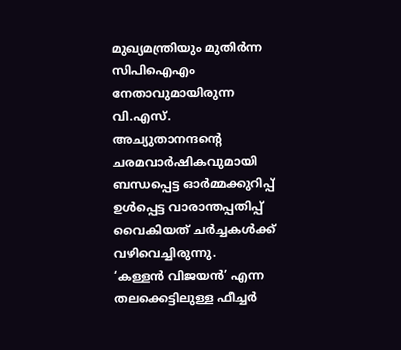മുഖ്യമന്ത്രിയും മുതിർന്ന സിപിഐഎം നേതാവുമായിരുന്ന വി.എസ്. അച്യുതാനന്ദന്റെ ചരമവാർഷികവുമായി ബന്ധപ്പെട്ട ഓർമ്മക്കുറിപ്പ് ഉൾപ്പെട്ട വാരാന്തപ്പതിപ്പ് വൈകിയത് ചർച്ചകൾക്ക് വഴിവെച്ചിരുന്നു.
‘കള്ളൻ വിജയൻ’ എന്ന തലക്കെട്ടിലുള്ള ഫീച്ചർ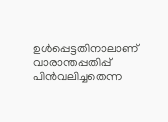ഉൾപ്പെട്ടതിനാലാണ് വാരാന്തപ്പതിപ്പ് പിൻവലിച്ചതെന്ന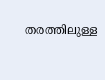തരത്തിലുള്ള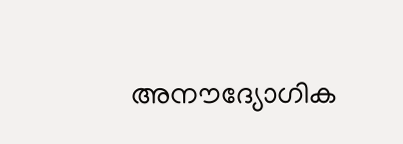അനൗദ്യോഗിക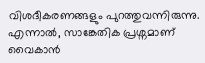വിശദീകരണങ്ങളും പുറത്തുവന്നിരുന്നു. എന്നാൽ, സാങ്കേതിക പ്രശ്നമാണ് വൈകാൻ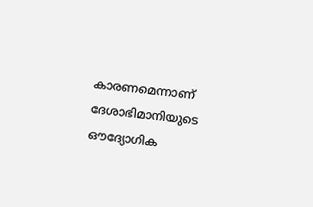കാരണമെന്നാണ് ദേശാഭിമാനിയുടെ ഔദ്യോഗിക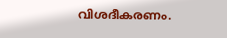വിശദീകരണം.